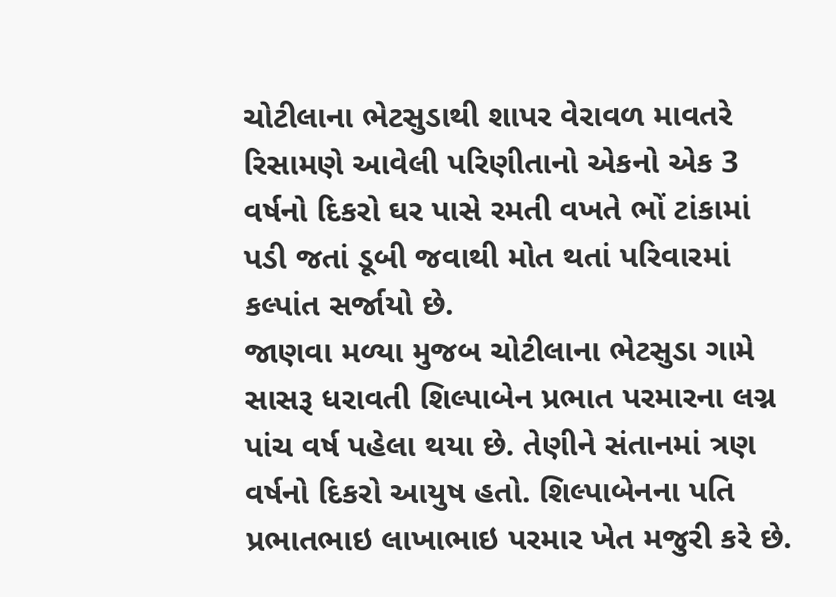ચોટીલાના ભેટસુડાથી શાપર વેરાવળ માવતરે રિસામણે આવેલી પરિણીતાનો એકનો એક 3 વર્ષનો દિકરો ઘર પાસે રમતી વખતે ભોં ટાંકામાં પડી જતાં ડૂબી જવાથી મોત થતાં પરિવારમાં કલ્પાંત સર્જાયો છે.
જાણવા મળ્યા મુજબ ચોટીલાના ભેટસુડા ગામે સાસરૂ ધરાવતી શિલ્પાબેન પ્રભાત પરમારના લગ્ન પાંચ વર્ષ પહેલા થયા છે. તેણીને સંતાનમાં ત્રણ વર્ષનો દિકરો આયુષ હતો. શિલ્પાબેનના પતિ પ્રભાતભાઇ લાખાભાઇ પરમાર ખેત મજુરી કરે છે.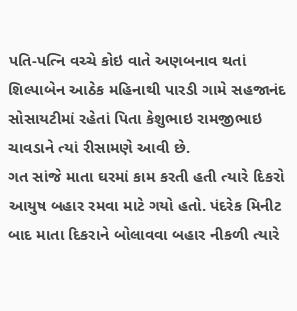પતિ-પત્નિ વચ્ચે કોઇ વાતે અણબનાવ થતાં શિલ્પાબેન આઠેક મહિનાથી પારડી ગામે સહજાનંદ સોસાયટીમાં રહેતાં પિતા કેશુભાઇ રામજીભાઇ ચાવડાને ત્યાં રીસામણે આવી છે.
ગત સાંજે માતા ઘરમાં કામ કરતી હતી ત્યારે દિકરો આયુષ બહાર રમવા માટે ગયો હતો. પંદરેક મિનીટ બાદ માતા દિકરાને બોલાવવા બહાર નીકળી ત્યારે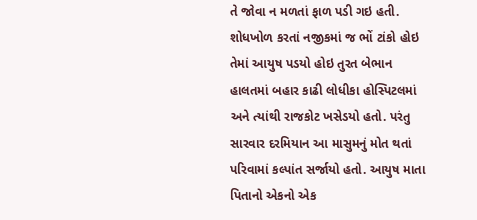તે જોવા ન મળતાં ફાળ પડી ગઇ હતી. શોધખોળ કરતાં નજીકમાં જ ભોં ટાંકો હોઇ તેમાં આયુષ પડયો હોઇ તુરત બેભાન હાલતમાં બહાર કાઢી લોધીકા હોસ્પિટલમાં અને ત્યાંથી રાજકોટ ખસેડયો હતો. પરંતુ સારવાર દરમિયાન આ માસુમનું મોત થતાં પરિવામાં કલ્પાંત સર્જાયો હતો. આયુષ માતા પિતાનો એકનો એક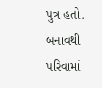પુત્ર હતો. બનાવથી પરિવામાં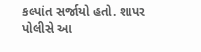કલ્પાંત સર્જાયો હતો. શાપર પોલીસે આ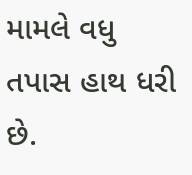મામલે વધુ તપાસ હાથ ધરી છે.